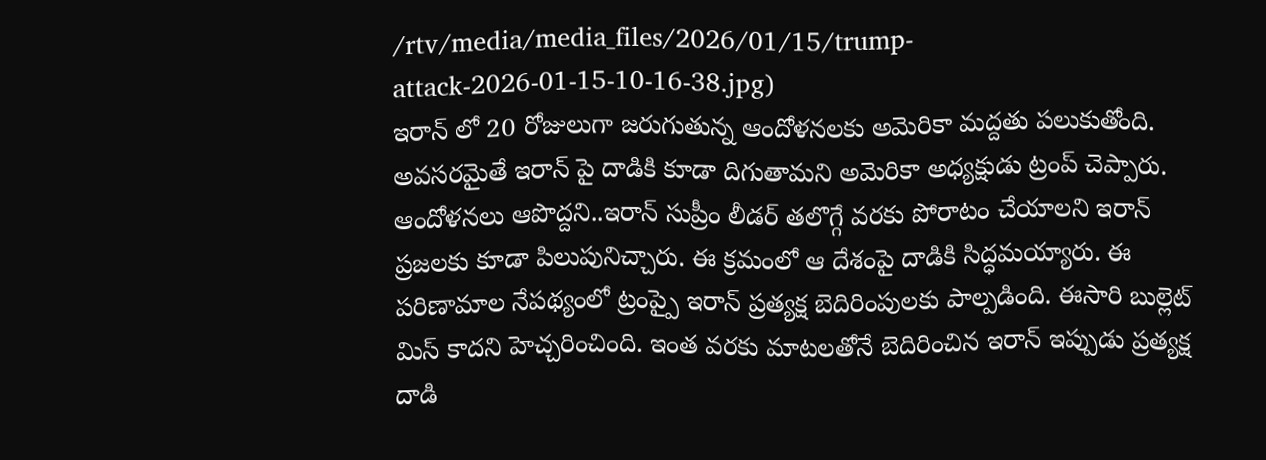/rtv/media/media_files/2026/01/15/trump-attack-2026-01-15-10-16-38.jpg)
ఇరాన్ లో 20 రోజులుగా జరుగుతున్న ఆందోళనలకు అమెరికా మద్దతు పలుకుతోంది. అవసరమైతే ఇరాన్ పై దాడికి కూడా దిగుతామని అమెరికా అధ్యక్షుడు ట్రంప్ చెప్పారు. ఆందోళనలు ఆపొద్దని..ఇరాన్ సుప్రీం లీడర్ తలొగ్గే వరకు పోరాటం చేయాలని ఇరాన్ ప్రజలకు కూడా పిలుపునిచ్చారు. ఈ క్రమంలో ఆ దేశంపై దాడికి సిద్ధమయ్యారు. ఈ పరిణామాల నేపథ్యంలో ట్రంప్పై ఇరాన్ ప్రత్యక్ష బెదిరింపులకు పాల్పడింది. ఈసారి బుల్లెట్ మిస్ కాదని హెచ్చరించింది. ఇంత వరకు మాటలతోనే బెదిరించిన ఇరాన్ ఇప్పుడు ప్రత్యక్ష దాడి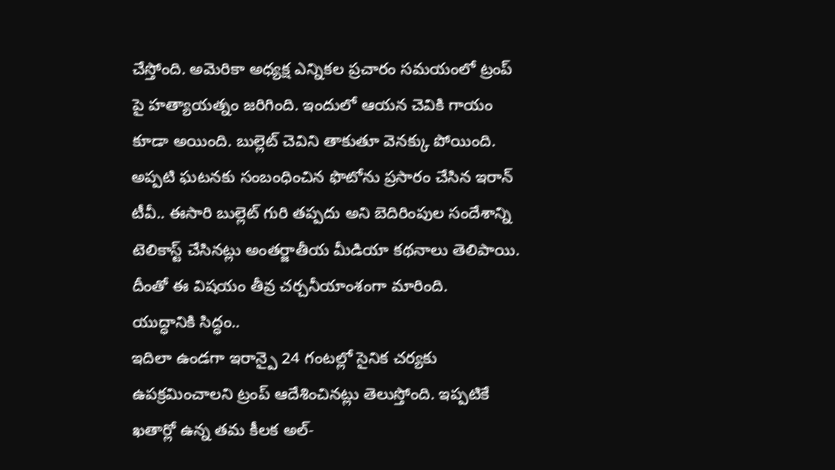చేస్తోంది. అమెరికా అధ్యక్ష ఎన్నికల ప్రచారం సమయంలో ట్రంప్ పై హత్యాయత్నం జరిగింది. ఇందులో ఆయన చెవికి గాయం కూడా అయింది. బుల్లెట్ చెవిని తాకుతూ వెనక్కు పోయింది. అప్పటి ఘటనకు సంబంధించిన ఫొటోను ప్రసారం చేసిన ఇరాన్ టీవీ.. ఈసారి బుల్లెట్ గురి తప్పదు అని బెదిరింపుల సందేశాన్ని టెలికాస్ట్ చేసినట్లు అంతర్జాతీయ మీడియా కథనాలు తెలిపాయి. దీంతో ఈ విషయం తీవ్ర చర్చనీయాంశంగా మారింది.
యుద్ధానికి సిద్ధం..
ఇదిలా ఉండగా ఇరాన్పై 24 గంటల్లో సైనిక చర్యకు ఉపక్రమించాలని ట్రంప్ ఆదేశించినట్లు తెలుస్తోంది. ఇప్పటికే ఖతార్లో ఉన్న తమ కీలక అల్-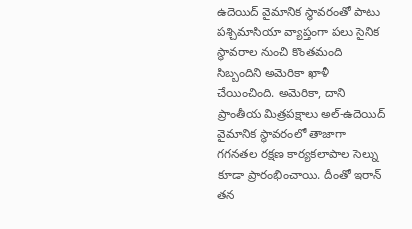ఉదెయిద్ వైమానిక స్థావరంతో పాటు పశ్చిమాసియా వ్యాప్తంగా పలు సైనిక స్థావరాల నుంచి కొంతమంది సిబ్బందిని అమెరికా ఖాళీ చేయించింది. అమెరికా, దాని ప్రాంతీయ మిత్రపక్షాలు అల్-ఉదెయిద్ వైమానిక స్థావరంలో తాజాగా గగనతల రక్షణ కార్యకలాపాల సెల్ను కూడా ప్రారంభించాయి. దీంతో ఇరాన్ తన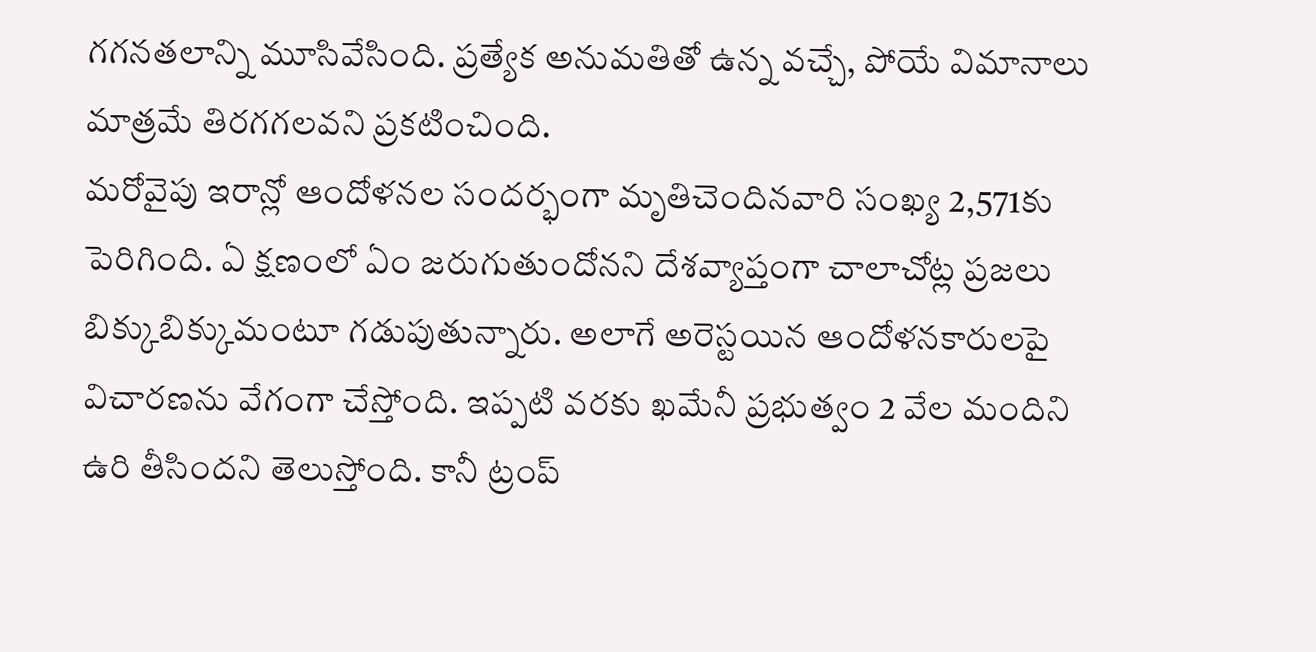గగనతలాన్ని మూసివేసింది. ప్రత్యేక అనుమతితో ఉన్న వచ్చే, పోయే విమానాలు మాత్రమే తిరగగలవని ప్రకటించింది.
మరోవైపు ఇరాన్లో ఆందోళనల సందర్భంగా మృతిచెందినవారి సంఖ్య 2,571కు పెరిగింది. ఏ క్షణంలో ఏం జరుగుతుందోనని దేశవ్యాప్తంగా చాలాచోట్ల ప్రజలు బిక్కుబిక్కుమంటూ గడుపుతున్నారు. అలాగే అరెస్టయిన ఆందోళనకారులపై విచారణను వేగంగా చేస్తోంది. ఇప్పటి వరకు ఖమేనీ ప్రభుత్వం 2 వేల మందిని ఉరి తీసిందని తెలుస్తోంది. కానీ ట్రంప్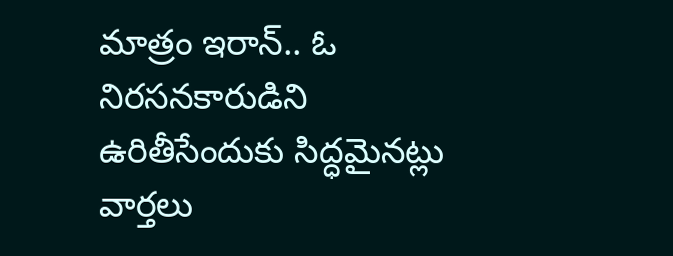మాత్రం ఇరాన్.. ఓ నిరసనకారుడిని ఉరితీసేందుకు సిద్ధమైనట్లు వార్తలు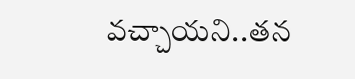వచ్చాయని..తన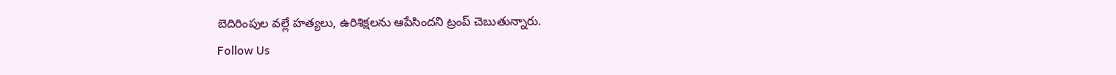బెదిరింపుల వల్లే హత్యలు, ఉరిశిక్షలను ఆపేసిందని ట్రంప్ చెబుతున్నారు.
Follow Us